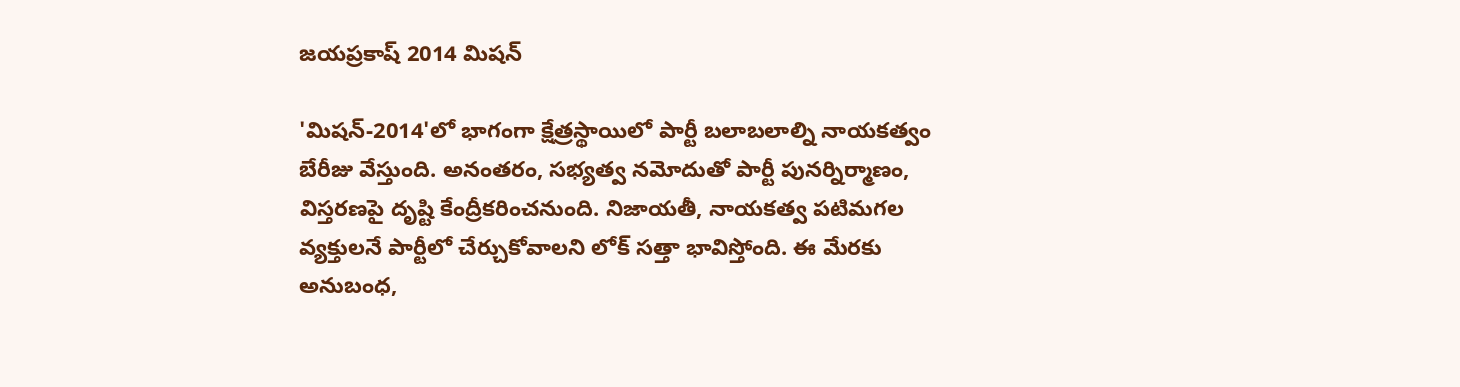జయప్రకాష్ 2014 మిషన్

'మిషన్-2014'లో భాగంగా క్షేత్రస్థాయిలో పార్టీ బలాబలాల్ని నాయకత్వం బేరీజు వేస్తుంది. అనంతరం, సభ్యత్వ నమోదుతో పార్టీ పునర్నిర్మాణం, విస్తరణపై దృష్టి కేంద్రీకరించనుంది. నిజాయతీ, నాయకత్వ పటిమగల వ్యక్తులనే పార్టీలో చేర్చుకోవాలని లోక్ సత్తా భావిస్తోంది. ఈ మేరకు అనుబంధ,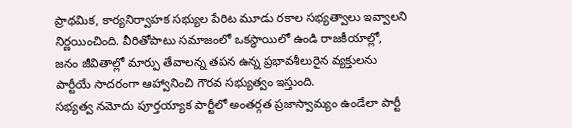ప్రాథమిక, కార్యనిర్వాహక సభ్యుల పేరిట మూడు రకాల సభ్యత్వాలు ఇవ్వాలని నిర్ణయించింది. వీరితోపాటు సమాజంలో ఒకస్థాయిలో ఉండి రాజకీయాల్లో, జనం జీవితాల్లో మార్పు తేవాలన్న తపన ఉన్న ప్రభావశీలురైన వ్యక్తులను పార్టీయే సాదరంగా ఆహ్వానించి గౌరవ సభ్యుత్వం ఇస్తుంది.
సభ్యత్వ నమోదు పూర్తయ్యాక పార్టీలో అంతర్గత ప్రజాస్వామ్యం ఉండేలా పార్టీ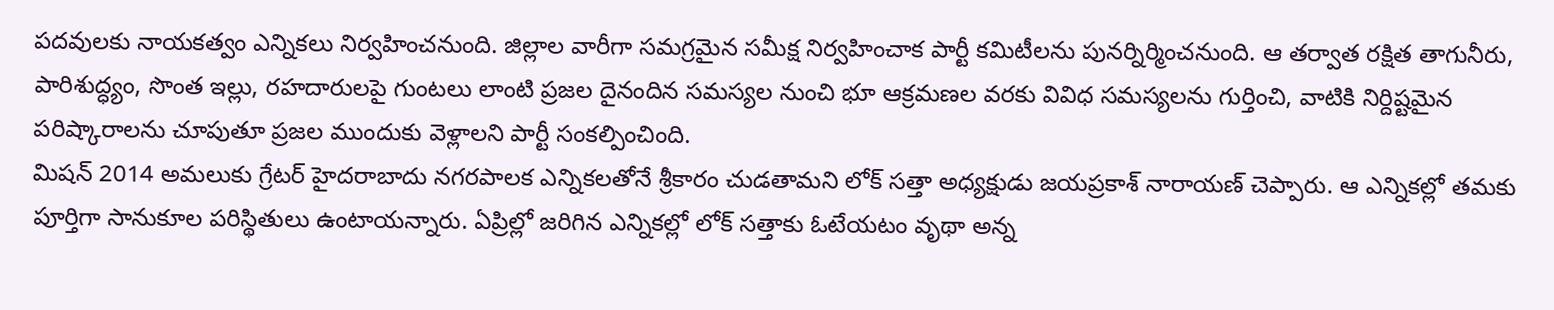పదవులకు నాయకత్వం ఎన్నికలు నిర్వహించనుంది. జిల్లాల వారీగా సమగ్రమైన సమీక్ష నిర్వహించాక పార్టీ కమిటీలను పునర్నిర్మించనుంది. ఆ తర్వాత రక్షిత తాగునీరు, పారిశుద్ధ్యం, సొంత ఇల్లు, రహదారులపై గుంటలు లాంటి ప్రజల దైనందిన సమస్యల నుంచి భూ ఆక్రమణల వరకు వివిధ సమస్యలను గుర్తించి, వాటికి నిర్దిష్టమైన పరిష్కారాలను చూపుతూ ప్రజల ముందుకు వెళ్లాలని పార్టీ సంకల్పించింది.
మిషన్ 2014 అమలుకు గ్రేటర్ హైదరాబాదు నగరపాలక ఎన్నికలతోనే శ్రీకారం చుడతామని లోక్ సత్తా అధ్యక్షుడు జయప్రకాశ్ నారాయణ్ చెప్పారు. ఆ ఎన్నికల్లో తమకు పూర్తిగా సానుకూల పరిస్థితులు ఉంటాయన్నారు. ఏప్రిల్లో జరిగిన ఎన్నికల్లో లోక్ సత్తాకు ఓటేయటం వృథా అన్న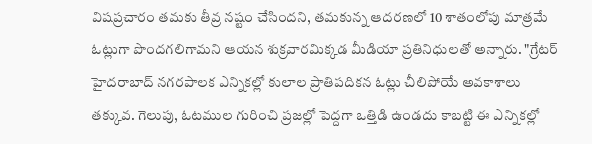విషప్రచారం తమకు తీవ్ర నష్టం చేసిందని, తమకున్న ఆదరణలో 10 శాతంలోపు మాత్రమే ఓట్లుగా పొందగలిగామని ఆయన శుక్రవారమిక్కడ మీడియా ప్రతినిధులతో అన్నారు. "గ్రేటర్ హైదరాబాద్ నగరపాలక ఎన్నికల్లో కులాల ప్రాతిపదికన ఓట్లు చీలిపోయే అవకాశాలు తక్కువ. గెలుపు, ఓటముల గురించి ప్రజల్లో పెద్దగా ఒత్తిడి ఉండదు కాబట్టి ఈ ఎన్నికల్లో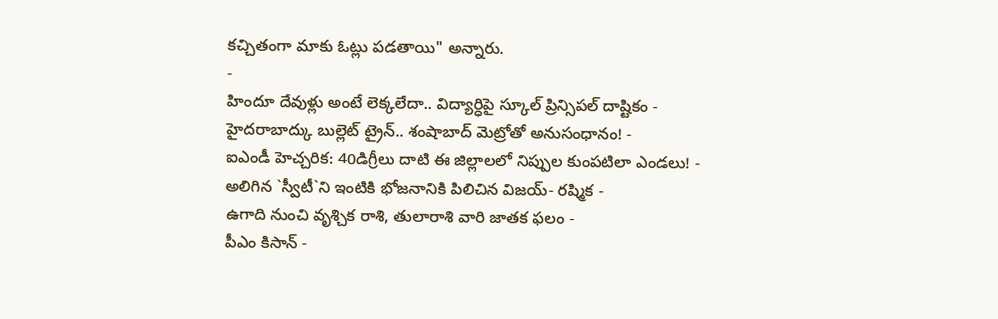కచ్చితంగా మాకు ఓట్లు పడతాయి" అన్నారు.
-
హిందూ దేవుళ్లు అంటే లెక్కలేదా.. విద్యార్ధిపై స్కూల్ ప్రిన్సిపల్ దాష్టికం -
హైదరాబాద్కు బుల్లెట్ ట్రైన్.. శంషాబాద్ మెట్రోతో అనుసంధానం! -
ఐఎండీ హెచ్చరిక: 40డిగ్రీలు దాటి ఈ జిల్లాలలో నిప్పుల కుంపటిలా ఎండలు! -
అలిగిన `స్వీటీ`ని ఇంటికి భోజనానికి పిలిచిన విజయ్- రష్మిక -
ఉగాది నుంచి వృశ్చిక రాశి, తులారాశి వారి జాతక ఫలం -
పీఎం కిసాన్ -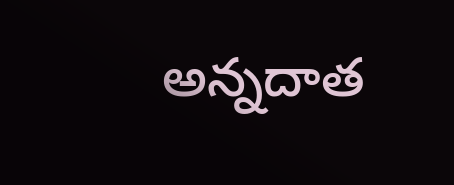అన్నదాత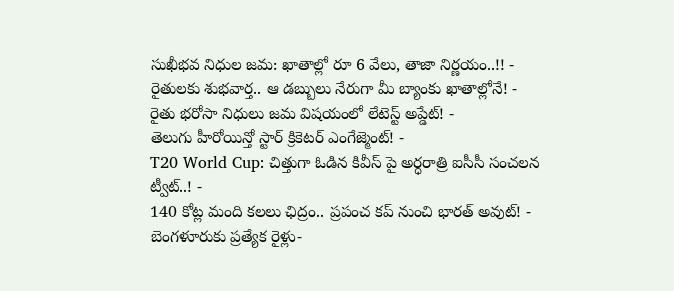సుఖీభవ నిధుల జమ: ఖాతాల్లో రూ 6 వేలు, తాజా నిర్ణయం..!! -
రైతులకు శుభవార్త.. ఆ డబ్బులు నేరుగా మీ బ్యాంకు ఖాతాల్లోనే! -
రైతు భరోసా నిధులు జమ విషయంలో లేటెస్ట్ అప్డేట్! -
తెలుగు హీరోయిన్తో స్టార్ క్రికెటర్ ఎంగేజ్మెంట్! -
T20 World Cup: చిత్తుగా ఓడిన కివీస్ పై అర్ధరాత్రి ఐసీసీ సంచలన ట్వీట్..! -
140 కోట్ల మంది కలలు ఛిద్రం.. ప్రపంచ కప్ నుంచి భారత్ అవుట్! -
బెంగళూరుకు ప్రత్యేక రైళ్లు-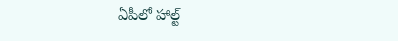ఏపీలో హాల్ట్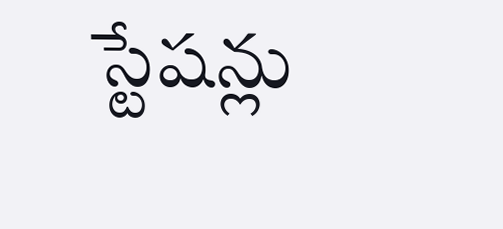స్టేషన్లు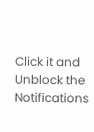Click it and Unblock the Notifications